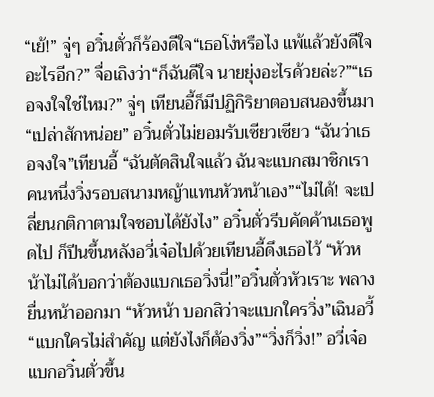“เย้!” จู่ๆ อวิ๋นตั่วก็ร้องดีใจ“เธอโง่หรือไง แพ้แล้วยังดีใจอะไรอีก?” จื่อเถิงว่า“ก็ฉันดีใจ นายยุ่งอะไรด้วยล่ะ?”“เธอจงใจใช่ไหม?” จู่ๆ เทียนอี้ก็มีปฏิกิริยาตอบสนองขึ้นมา“เปล่าสักหน่อย” อวิ๋นตั่วไม่ยอมรับเซียวเซียว “ฉันว่าเธอจงใจ”เทียนอี้ “ฉันตัดสินใจแล้ว ฉันจะแบกสมาชิกเราคนหนึ่งวิ่งรอบสนามหญ้าแทนหัวหน้าเอง”“ไม่ได้! จะเปลี่ยนกติกาตามใจชอบได้ยังไง” อวิ๋นตั่วรีบคัดค้านเธอพูดไป ก็ปีนขึ้นหลังอวี่เจ๋อไปด้วยเทียนอี้ดึงเธอไว้ “หัวหน้าไม่ได้บอกว่าต้องแบกเธอวิ่งนี่!”อวิ๋นตั่วหัวเราะ พลางยื่นหน้าออกมา “หัวหน้า บอกสิว่าจะแบกใครวิ่ง”เฉินอวี้ “แบกใครไม่สำคัญ แต่ยังไงก็ต้องวิ่ง”“วิ่งก็วิ่ง!” อวี่เจ๋อแบกอวิ๋นตั่วขึ้น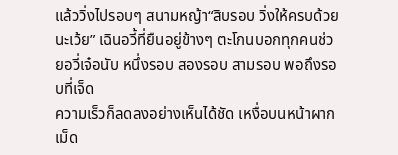แล้ววิ่งไปรอบๆ สนามหญ้า“สิบรอบ วิ่งให้ครบด้วยนะเว้ย” เฉินอวี้ที่ยืนอยู่ข้างๆ ตะโกนบอกทุกคนช่วยอวี่เจ๋อนับ หนึ่งรอบ สองรอบ สามรอบ พอถึงรอบที่เจ็ด
ความเร็วก็ลดลงอย่างเห็นได้ชัด เหงื่อบนหน้าผากเม็ด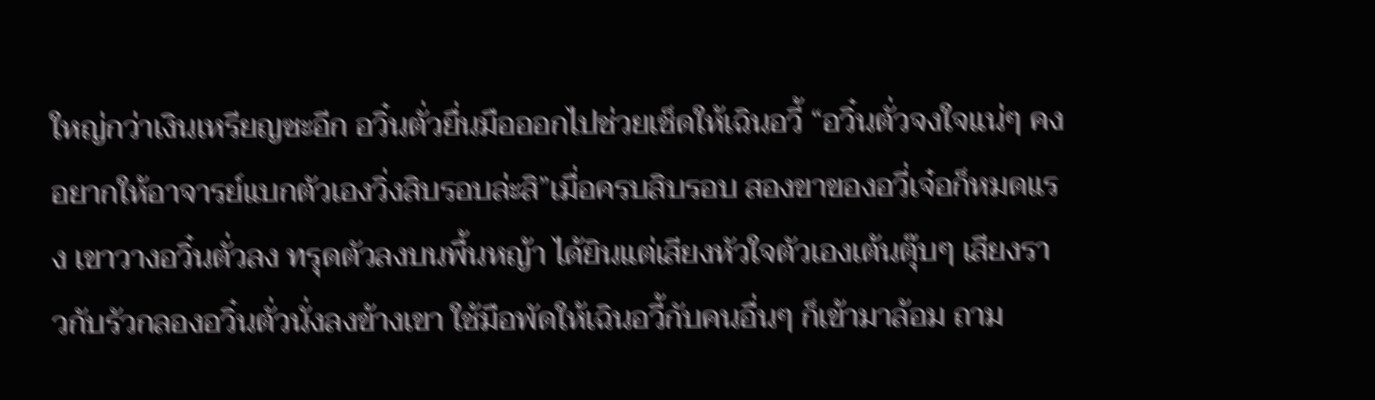ใหญ่กว่าเงินเหรียญซะอีก อวิ๋นตั่วยื่นมือออกไปช่วยเช็ดให้เฉินอวี้ “อวิ๋นตั่วจงใจแน่ๆ คงอยากให้อาจารย์แบกตัวเองวิ่งสิบรอบล่ะสิ”เมื่อครบสิบรอบ สองขาของอวี่เจ๋อก็หมดแรง เขาวางอวิ๋นตั่วลง ทรุดตัวลงบนพื้นหญ้า ได้ยินแต่เสียงหัวใจตัวเองเต้นตุ๊บๆ เสียงราวกับรัวกลองอวิ๋นตั่วนั่งลงข้างเขา ใช้มือพัดให้เฉินอวี้กับคนอื่นๆ ก็เข้ามาล้อม ถาม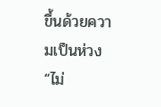ขึ้นด้วยความเป็นห่วง “ไม่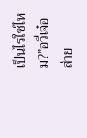เป็นไรใช่ไหม?”อวี่เจ๋อส่าย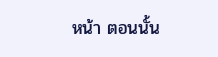หน้า ตอนนั้น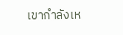เขากำลังเห